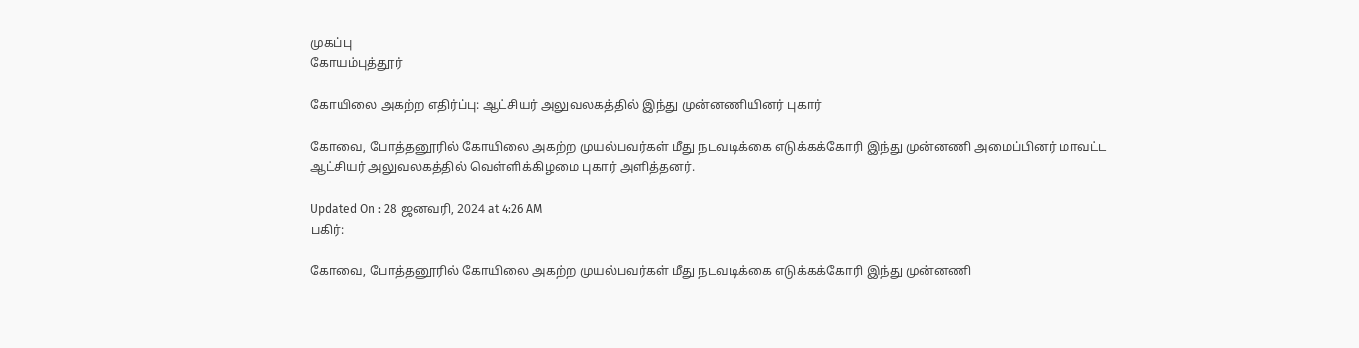முகப்பு
கோயம்புத்தூர்

கோயிலை அகற்ற எதிர்ப்பு: ஆட்சியர் அலுவலகத்தில் இந்து முன்னணியினர் புகார்

கோவை, போத்தனூரில் கோயிலை அகற்ற முயல்பவர்கள் மீது நடவடிக்கை எடுக்கக்கோரி இந்து முன்னணி அமைப்பினர் மாவட்ட ஆட்சியர் அலுவலகத்தில் வெள்ளிக்கிழமை புகார் அளித்தனர்.

Updated On : 28 ஜனவரி, 2024 at 4:26 AM
பகிர்:

கோவை, போத்தனூரில் கோயிலை அகற்ற முயல்பவர்கள் மீது நடவடிக்கை எடுக்கக்கோரி இந்து முன்னணி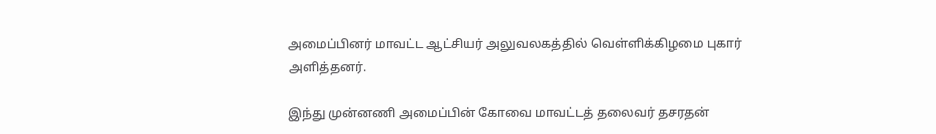அமைப்பினர் மாவட்ட ஆட்சியர் அலுவலகத்தில் வெள்ளிக்கிழமை புகார் அளித்தனர்.

இந்து முன்னணி அமைப்பின் கோவை மாவட்டத் தலைவர் தசரதன்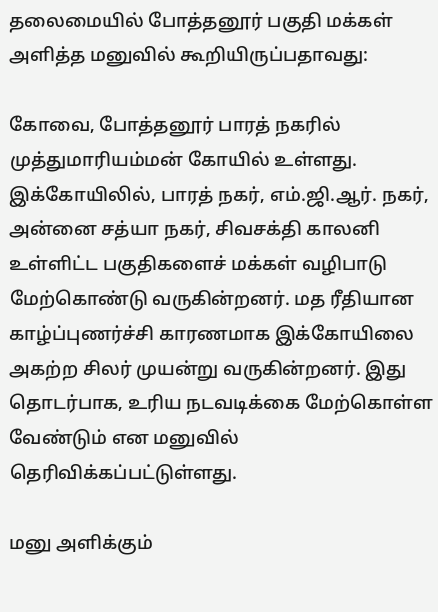தலைமையில் போத்தனூர் பகுதி மக்கள் அளித்த மனுவில் கூறியிருப்பதாவது:

கோவை, போத்தனூர் பாரத் நகரில் முத்துமாரியம்மன் கோயில் உள்ளது. இக்கோயிலில், பாரத் நகர், எம்.ஜி.ஆர். நகர், அன்னை சத்யா நகர், சிவசக்தி காலனி உள்ளிட்ட பகுதிகளைச் மக்கள் வழிபாடு மேற்கொண்டு வருகின்றனர். மத ரீதியான காழ்ப்புணர்ச்சி காரணமாக இக்கோயிலை அகற்ற சிலர் முயன்று வருகின்றனர். இது தொடர்பாக, உரிய நடவடிக்கை மேற்கொள்ள வேண்டும் என மனுவில் தெரிவிக்கப்பட்டுள்ளது.

மனு அளிக்கும்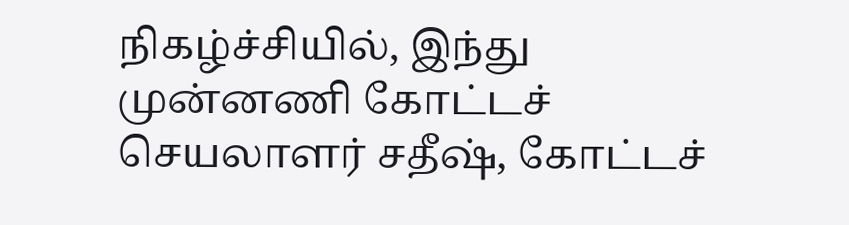நிகழ்ச்சியில், இந்து முன்னணி கோட்டச் செயலாளர் சதீஷ், கோட்டச்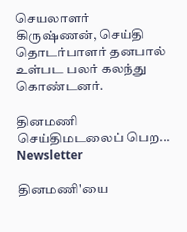செயலாளர் கிருஷ்ணன், செய்தி தொடர்பாளர் தனபால் உள்பட பலர் கலந்து கொண்டனர்.

தினமணி செய்திமடலைப் பெற... Newsletter

தினமணி'யை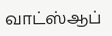வாட்ஸ்ஆப்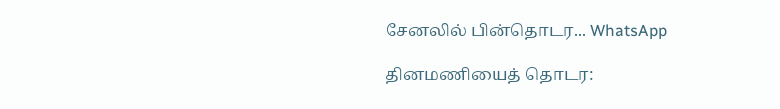சேனலில் பின்தொடர... WhatsApp

தினமணியைத் தொடர: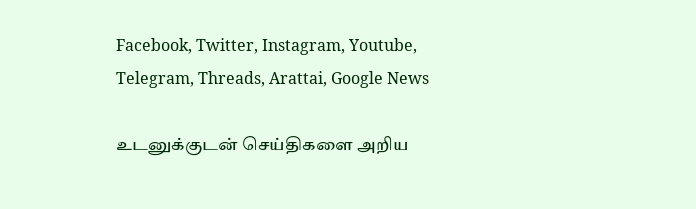Facebook, Twitter, Instagram, Youtube, Telegram, Threads, Arattai, Google News

உடனுக்குடன் செய்திகளை அறிய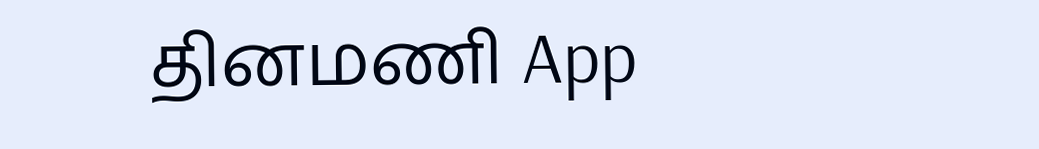தினமணி App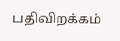பதிவிறக்கம்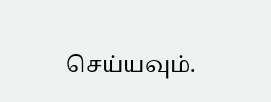செய்யவும்.